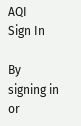AQI
Sign In

By signing in or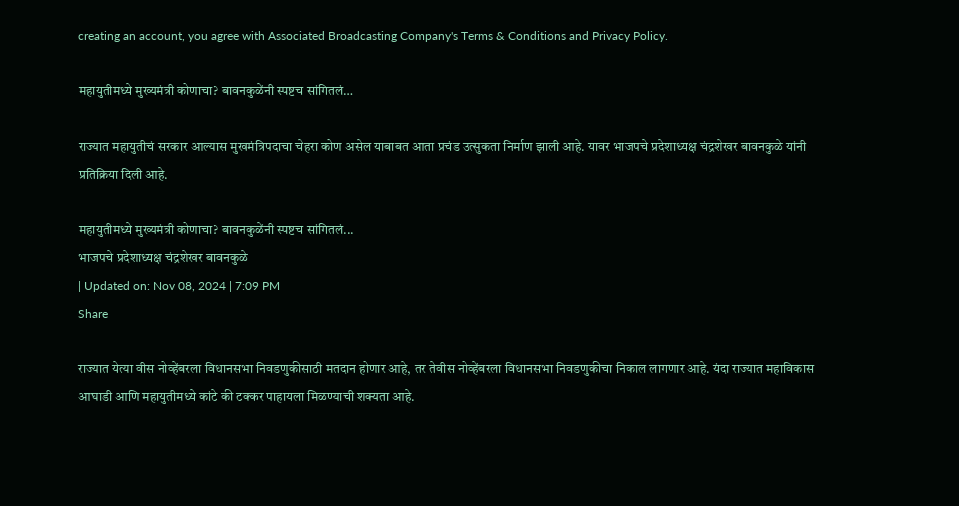creating an account, you agree with Associated Broadcasting Company's Terms & Conditions and Privacy Policy.

महायुतीमध्ये मुख्यमंत्री कोणाचा? बावनकुळेंनी स्पष्टच सांगितलं…

राज्यात महायुतीचं सरकार आल्यास मुखमंत्रिपदाचा चेहरा कोण असेल याबाबत आता प्रचंड उत्सुकता निर्माण झाली आहे. यावर भाजपचे प्रदेशाध्यक्ष चंद्रशेखर बावनकुळे यांनी प्रतिक्रिया दिली आहे.

महायुतीमध्ये मुख्यमंत्री कोणाचा? बावनकुळेंनी स्पष्टच सांगितलं...
भाजपचे प्रदेशाध्यक्ष चंद्रशेखर बावनकुळे
| Updated on: Nov 08, 2024 | 7:09 PM
Share

राज्यात येत्या वीस नोव्हेंबरला विधानसभा निवडणुकीसाठी मतदान होणार आहे, तर तेवीस नोव्हेंबरला विधानसभा निवडणुकीचा निकाल लागणार आहे. यंदा राज्यात महाविकास आघाडी आणि महायुतीमध्ये कांटे की टक्कर पाहायला मिळण्याची शक्यता आहे.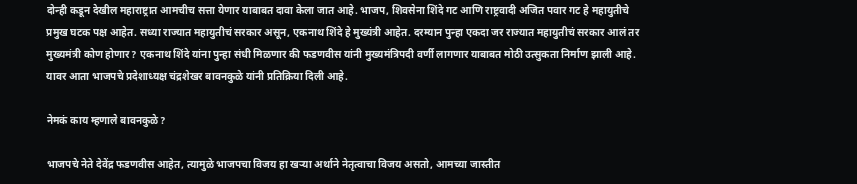दोन्ही कडून देखील महाराष्ट्रात आमचीच सत्ता येणार याबाबत दावा केला जात आहे. भाजप, शिवसेना शिंदे गट आणि राष्ट्रवादी अजित पवार गट हे महायुतीचे प्रमुख घटक पक्ष आहेत. सध्या राज्यात महायुतीचं सरकार असून, एकनाथ शिंदे हे मुख्यंत्री आहेत. दरम्यान पुन्हा एकदा जर राज्यात महायुतीचं सरकार आलं तर मुख्यमंत्री कोण होणार? एकनाथ शिंदे यांना पुन्हा संधी मिळणार की फडणवीस यांनी मुख्यमंत्रिपदी वर्णी लागणार याबाबत मोठी उत्सुकता निर्माण झाली आहे. यावर आता भाजपचे प्रदेशाध्यक्ष चंद्रशेखर बावनकुळे यांनी प्रतिक्रिया दिली आहे.

नेमकं काय म्हणाले बावनकुळे?

भाजपचे नेते देवेंद्र फडणवीस आहेत, त्यामुळे भाजपचा विजय हा खऱ्या अर्थाने नेतृत्वाचा विजय असतो, आमच्या जास्तीत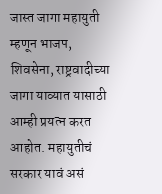जास्त जागा महायुती म्हणून भाजप, शिवसेना, राष्ट्रवादीच्या जागा याव्यात यासाठी आम्ही प्रयत्न करत आहोत. महायुतीचं सरकार यावं असं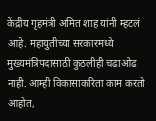केंद्रीय गृहमंत्री अमित शाह यांनी म्हटलं आहे. महायुतीच्या सरकारमध्ये मुख्यमंत्रिपदासाठी कुठलीही चढाओढ नाही. आम्ही विकासाकरिता काम करतो आहोत,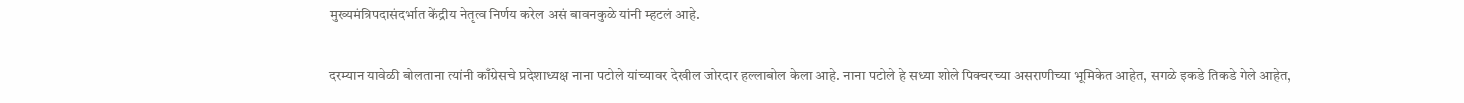मुख्यमंत्रिपदासंदर्भात केंद्रीय नेतृत्व निर्णय करेल असं बावनकुळे यांनी म्हटलं आहे.

दरम्यान यावेळी बोलताना त्यांनी काँग्रेसचे प्रदेशाध्यक्ष नाना पटोले यांच्यावर देखील जोरदार हल्लाबोल केला आहे. नाना पटोले हे सध्या शोले पिक्चरच्या असराणीच्या भूमिकेत आहेत, सगळे इकडे तिकडे गेले आहेत,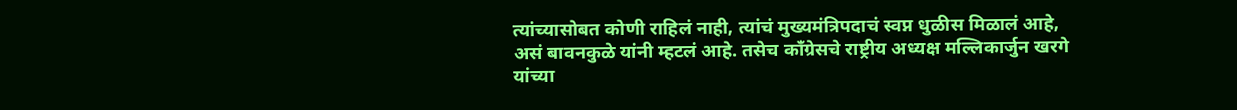त्यांच्यासोबत कोणी राहिलं नाही, त्यांचं मुख्यमंत्रिपदाचं स्वप्न धुळीस मिळालं आहे, असं बावनकुळे यांनी म्हटलं आहे. तसेच काँग्रेसचे राष्ट्रीय अध्यक्ष मल्लिकार्जुन खरगे यांच्या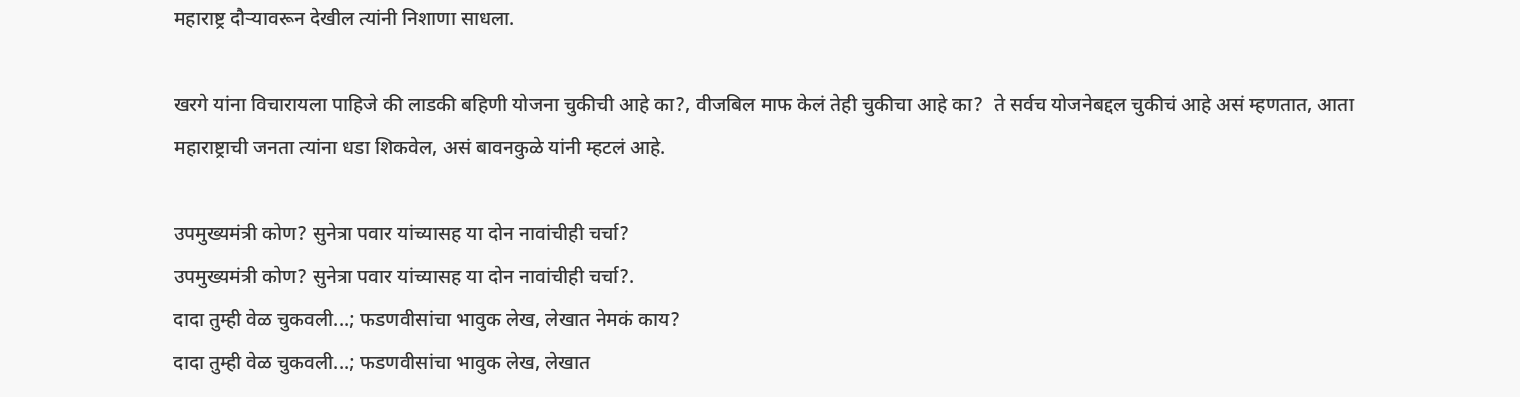महाराष्ट्र दौऱ्यावरून देखील त्यांनी निशाणा साधला.

खरगे यांना विचारायला पाहिजे की लाडकी बहिणी योजना चुकीची आहे का?, वीजबिल माफ केलं तेही चुकीचा आहे का?  ते सर्वच योजनेबद्दल चुकीचं आहे असं म्हणतात, आता महाराष्ट्राची जनता त्यांना धडा शिकवेल, असं बावनकुळे यांनी म्हटलं आहे.

उपमुख्यमंत्री कोण? सुनेत्रा पवार यांच्यासह या दोन नावांचीही चर्चा?
उपमुख्यमंत्री कोण? सुनेत्रा पवार यांच्यासह या दोन नावांचीही चर्चा?.
दादा तुम्ही वेळ चुकवली...; फडणवीसांचा भावुक लेख, लेखात नेमकं काय?
दादा तुम्ही वेळ चुकवली...; फडणवीसांचा भावुक लेख, लेखात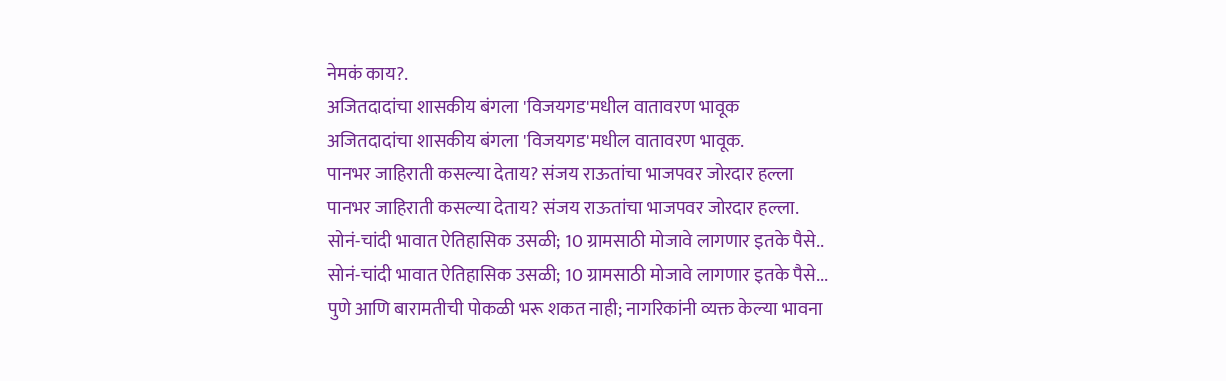नेमकं काय?.
अजितदादांचा शासकीय बंगला 'विजयगड'मधील वातावरण भावूक
अजितदादांचा शासकीय बंगला 'विजयगड'मधील वातावरण भावूक.
पानभर जाहिराती कसल्या देताय? संजय राऊतांचा भाजपवर जोरदार हल्ला
पानभर जाहिराती कसल्या देताय? संजय राऊतांचा भाजपवर जोरदार हल्ला.
सोनं-चांदी भावात ऐतिहासिक उसळी; 10 ग्रामसाठी मोजावे लागणार इतके पैसे..
सोनं-चांदी भावात ऐतिहासिक उसळी; 10 ग्रामसाठी मोजावे लागणार इतके पैसे...
पुणे आणि बारामतीची पोकळी भरू शकत नाही; नागरिकांनी व्यक्त केल्या भावना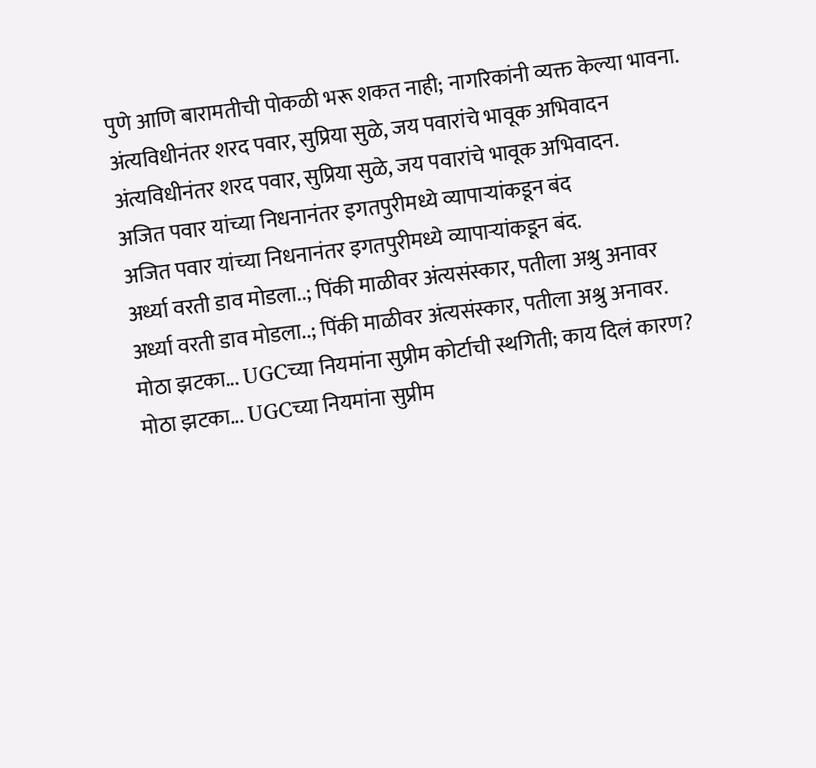पुणे आणि बारामतीची पोकळी भरू शकत नाही; नागरिकांनी व्यक्त केल्या भावना.
अंत्यविधीनंतर शरद पवार, सुप्रिया सुळे, जय पवारांचे भावूक अभिवादन
अंत्यविधीनंतर शरद पवार, सुप्रिया सुळे, जय पवारांचे भावूक अभिवादन.
अजित पवार यांच्या निधनानंतर इगतपुरीमध्ये व्यापाऱ्यांकडून बंद
अजित पवार यांच्या निधनानंतर इगतपुरीमध्ये व्यापाऱ्यांकडून बंद.
अर्ध्या वरती डाव मोडला..; पिंकी माळीवर अंत्यसंस्कार, पतीला अश्रु अनावर
अर्ध्या वरती डाव मोडला..; पिंकी माळीवर अंत्यसंस्कार, पतीला अश्रु अनावर.
मोठा झटका... UGCच्या नियमांना सुप्रीम कोर्टाची स्थगिती; काय दिलं कारण?
मोठा झटका... UGCच्या नियमांना सुप्रीम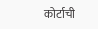कोर्टाची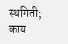स्थगिती; काय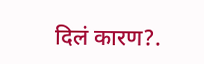दिलं कारण?.